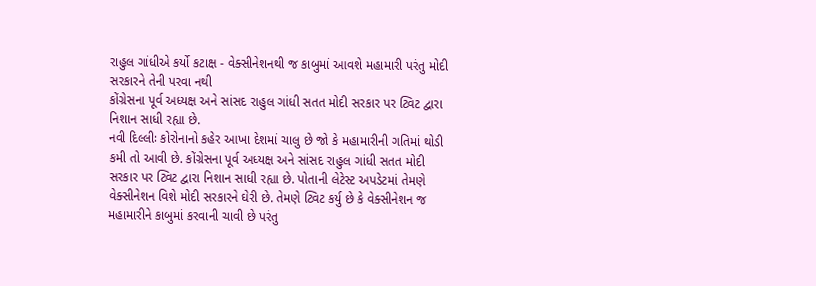રાહુલ ગાંધીએ કર્યો કટાક્ષ - વેક્સીનેશનથી જ કાબુમાં આવશે મહામારી પરંતુ મોદી સરકારને તેની પરવા નથી
કોંગ્રેસના પૂર્વ અધ્યક્ષ અને સાંસદ રાહુલ ગાંધી સતત મોદી સરકાર પર ટ્વિટ દ્વારા નિશાન સાધી રહ્યા છે.
નવી દિલ્લીઃ કોરોનાનો કહેર આખા દેશમાં ચાલુ છે જો કે મહામારીની ગતિમાં થોડી કમી તો આવી છે. કોંગ્રેસના પૂર્વ અધ્યક્ષ અને સાંસદ રાહુલ ગાંધી સતત મોદી સરકાર પર ટ્વિટ દ્વારા નિશાન સાધી રહ્યા છે. પોતાની લેટેસ્ટ અપડેટમાં તેમણે વેક્સીનેશન વિશે મોદી સરકારને ઘેરી છે. તેમણે ટ્વિટ કર્યુ છે કે વેક્સીનેશન જ મહામારીને કાબુમાં કરવાની ચાવી છે પરંતુ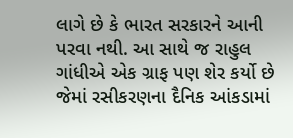લાગે છે કે ભારત સરકારને આની પરવા નથી. આ સાથે જ રાહુલ ગાંધીએ એક ગ્રાફ પણ શેર કર્યો છે જેમાં રસીકરણના દૈનિક આંકડામાં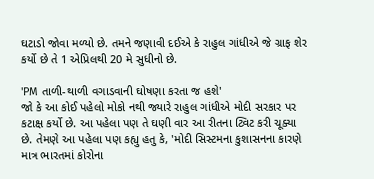ઘટાડો જોવા મળ્યો છે. તમને જણાવી દઈએ કે રાહુલ ગાંધીએ જે ગ્રાફ શેર કર્યો છે તે 1 એપ્રિલથી 20 મે સુધીનો છે.

'PM તાળી-થાળી વગાડવાની ઘોષણા કરતા જ હશે'
જો કે આ કોઈ પહેલો મોકો નથી જ્યારે રાહુલ ગાંધીએ મોદી સરકાર પર કટાક્ષ કર્યો છે. આ પહેલા પણ તે ઘણી વાર આ રીતના ટ્વિટ કરી ચૂક્યા છે. તેમણે આ પહેલા પણ કહ્યુ હતુ કે, 'મોદી સિસ્ટમના કુશાસનના કારણે માત્ર ભારતમાં કોરોના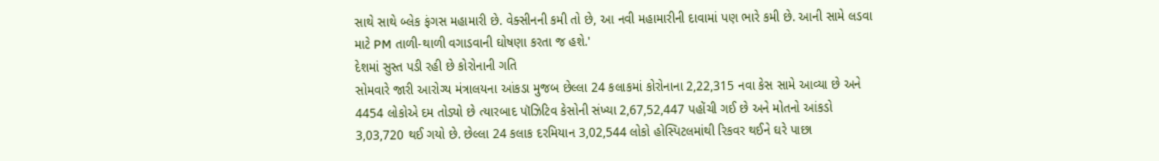સાથે સાથે બ્લેક ફંગસ મહામારી છે. વેક્સીનની કમી તો છે, આ નવી મહામારીની દાવામાં પણ ભારે કમી છે. આની સામે લડવા માટે PM તાળી-થાળી વગાડવાની ઘોષણા કરતા જ હશે.'
દેશમાં સુસ્ત પડી રહી છે કોરોનાની ગતિ
સોમવારે જારી આરોગ્ય મંત્રાલયના આંકડા મુજબ છેલ્લા 24 કલાકમાં કોરોનાના 2,22,315 નવા કેસ સામે આવ્યા છે અને 4454 લોકોએ દમ તોડ્યો છે ત્યારબાદ પૉઝિટિવ કેસોની સંખ્યા 2,67,52,447 પહોંચી ગઈ છે અને મોતનો આંકડો 3,03,720 થઈ ગયો છે. છેલ્લા 24 કલાક દરમિયાન 3,02,544 લોકો હોસ્પિટલમાંથી રિકવર થઈને ઘરે પાછા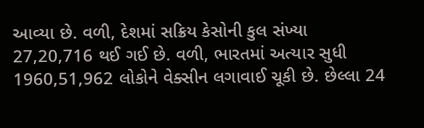આવ્યા છે. વળી, દેશમાં સક્રિય કેસોની કુલ સંખ્યા 27,20,716 થઈ ગઈ છે. વળી, ભારતમાં અત્યાર સુધી 1960,51,962 લોકોને વેક્સીન લગાવાઈ ચૂકી છે. છેલ્લા 24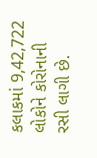કલાકમાં 9,42,722 લોકોને કોરોનાની રસી લાગી છે.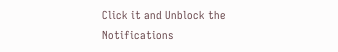Click it and Unblock the Notifications